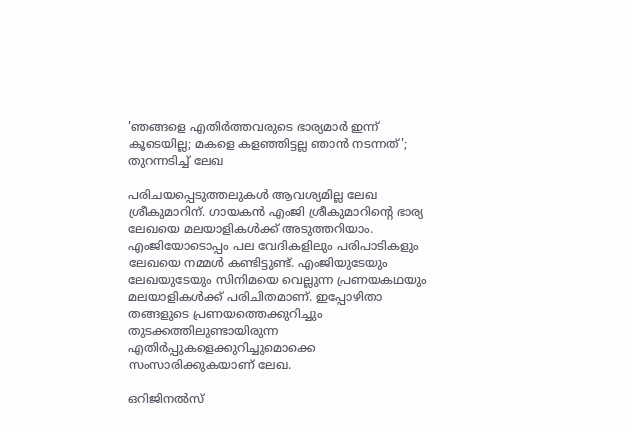'ഞങ്ങളെ എതിര്‍ത്തവരുടെ ഭാര്യമാര്‍ ഇന്ന് കൂടെയില്ല; മകളെ കളഞ്ഞിട്ടല്ല ഞാന്‍ നടന്നത്'; തുറന്നടിച്ച് ലേഖ

പരിചയപ്പെടുത്തലുകള്‍ ആവശ്യമില്ല ലേഖ ശ്രീകുമാറിന്. ഗായകന്‍ എംജി ശ്രീകുമാറിന്റെ ഭാര്യ ലേഖയെ മലയാളികള്‍ക്ക് അടുത്തറിയാം. എംജിയോടൊപ്പം പല വേദികളിലും പരിപാടികളും ലേഖയെ നമ്മള്‍ കണ്ടിട്ടുണ്ട്. എംജിയുടേയും ലേഖയുടേയും സിനിമയെ വെല്ലുന്ന പ്രണയകഥയും മലയാളികള്‍ക്ക് പരിചിതമാണ്. ഇപ്പോഴിതാ തങ്ങളുടെ പ്രണയത്തെക്കുറിച്ചും തുടക്കത്തിലുണ്ടായിരുന്ന എതിര്‍പ്പുകളെക്കുറിച്ചുമൊക്കെ സംസാരിക്കുകയാണ് ലേഖ.

ഒറിജിനല്‍സ്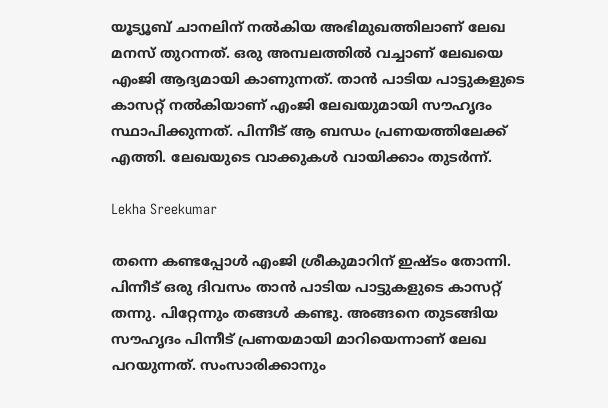യൂട്യൂബ് ചാനലിന് നല്‍കിയ അഭിമുഖത്തിലാണ് ലേഖ മനസ് തുറന്നത്. ഒരു അമ്പലത്തില്‍ വച്ചാണ് ലേഖയെ എംജി ആദ്യമായി കാണുന്നത്. താന്‍ പാടിയ പാട്ടുകളുടെ കാസറ്റ് നല്‍കിയാണ് എംജി ലേഖയുമായി സൗഹൃദം സ്ഥാപിക്കുന്നത്. പിന്നീട് ആ ബന്ധം പ്രണയത്തിലേക്ക് എത്തി. ലേഖയുടെ വാക്കുകള്‍ വായിക്കാം തുടര്‍ന്ന്.

Lekha Sreekumar

തന്നെ കണ്ടപ്പോള്‍ എംജി ശ്രീകുമാറിന് ഇഷ്ടം തോന്നി. പിന്നീട് ഒരു ദിവസം താന്‍ പാടിയ പാട്ടുകളുടെ കാസറ്റ് തന്നു. പിറ്റേന്നും തങ്ങള്‍ കണ്ടു. അങ്ങനെ തുടങ്ങിയ സൗഹൃദം പിന്നീട് പ്രണയമായി മാറിയെന്നാണ് ലേഖ പറയുന്നത്. സംസാരിക്കാനും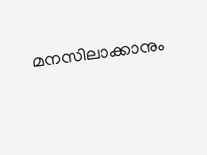മനസിലാക്കാനും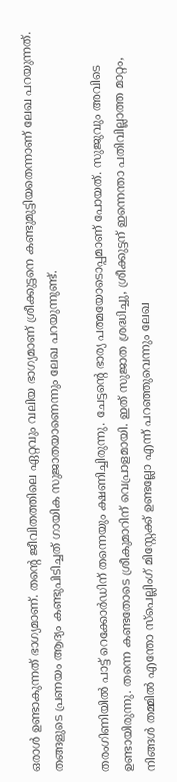ഒരാള്‍ ഉണ്ടാകുന്നത് ഭാഗ്യമാണ്. തന്റെ ജീവിതത്തിലെ ഏറ്റവും വലിയ ഭാഗ്യമാണ് ശ്രീക്കുട്ടനെ കണ്ടുമുട്ടിയതെന്നാണ് ലേഖ പറയുന്നത്. തങ്ങളുടെ പ്രണയം ആദ്യം കണ്ടുപിടിച്ചത് ഗായിക സുജാതയാണെന്നും ലേഖ പറയുന്നുണ്ട്.

തരംഗിണിയില്‍ പാട്ട് റെക്കോര്‍ഡിന് തന്നെയും ക്ഷണിച്ചിരുന്നു. ചേട്ടന്റെ ഭാര്യ പത്മയോടൊപ്പമാണ് പോയത്. സുജുവും അവിടെ ഉണ്ടായിരുന്നു. തന്നെ കണ്ടതോടെ ശ്രീകുമാറിന് വെപ്രാളമായി. ഇത് സുജാത ശ്രദ്ധിച്ചു, ശ്രീക്കുട്ടന് ഇന്നെന്താ പതിവില്ലാത്ത മാറ്റം, നിങ്ങള്‍ തമ്മില്‍ എന്തോ സ്‌പെല്ലിംഗ് മിസ്റ്റേക്ക് ഉണ്ടല്ലോ എന്ന് പറഞ്ഞുവെന്നും ലേഖ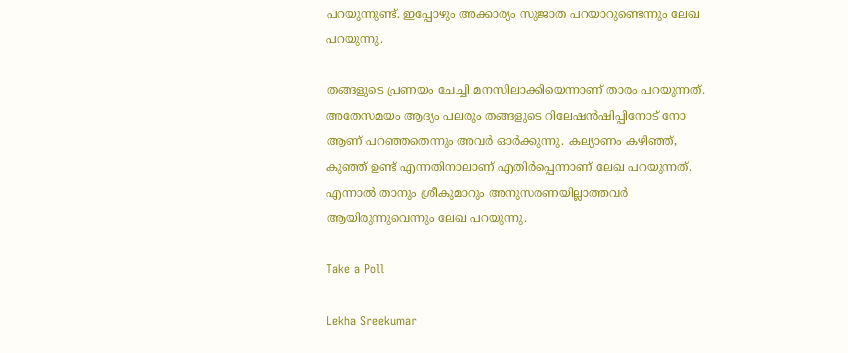പറയുന്നുണ്ട്. ഇപ്പോഴും അക്കാര്യം സുജാത പറയാറുണ്ടെന്നും ലേഖ പറയുന്നു.

തങ്ങളുടെ പ്രണയം ചേച്ചി മനസിലാക്കിയെന്നാണ് താരം പറയുന്നത്. അതേസമയം ആദ്യം പലരും തങ്ങളുടെ റിലേഷന്‍ഷിപ്പിനോട് നോ ആണ് പറഞ്ഞതെന്നും അവര്‍ ഓര്‍ക്കുന്നു. കല്യാണം കഴിഞ്ഞ്, കുഞ്ഞ് ഉണ്ട് എന്നതിനാലാണ് എതിര്‍പ്പെന്നാണ് ലേഖ പറയുന്നത്. എന്നാല്‍ താനും ശ്രീകുമാറും അനുസരണയില്ലാത്തവര്‍ ആയിരുന്നുവെന്നും ലേഖ പറയുന്നു.

Take a Poll

Lekha Sreekumar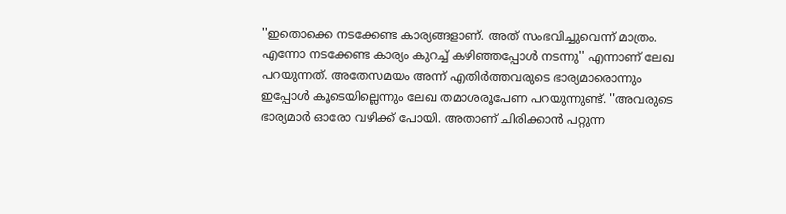''ഇതൊക്കെ നടക്കേണ്ട കാര്യങ്ങളാണ്. അത് സംഭവിച്ചുവെന്ന് മാത്രം. എന്നോ നടക്കേണ്ട കാര്യം കുറച്ച് കഴിഞ്ഞപ്പോള്‍ നടന്നു'' എന്നാണ് ലേഖ പറയുന്നത്. അതേസമയം അന്ന് എതിര്‍ത്തവരുടെ ഭാര്യമാരൊന്നും ഇപ്പോള്‍ കൂടെയില്ലെന്നും ലേഖ തമാശരൂപേണ പറയുന്നുണ്ട്. ''അവരുടെ ഭാര്യമാര്‍ ഓരോ വഴിക്ക് പോയി. അതാണ് ചിരിക്കാന്‍ പറ്റുന്ന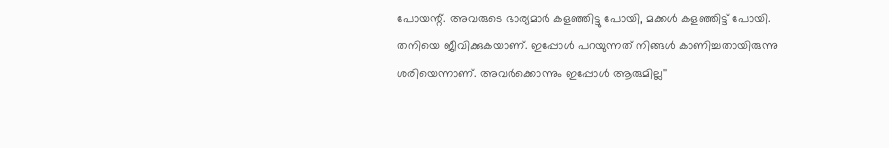പോയന്റ്. അവരുടെ ഭാര്യമാര്‍ കളഞ്ഞിട്ടു പോയി, മക്കള്‍ കളഞ്ഞിട്ട് പോയി. തനിയെ ജീവിക്കുകയാണ്. ഇപ്പോള്‍ പറയുന്നത് നിങ്ങള്‍ കാണിച്ചതായിരുന്നു ശരിയെന്നാണ്. അവര്‍ക്കൊന്നും ഇപ്പോള്‍ ആരുമില്ല''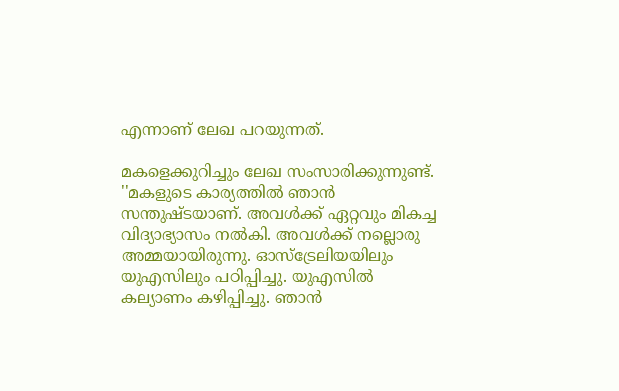എന്നാണ് ലേഖ പറയുന്നത്.

മകളെക്കുറിച്ചും ലേഖ സംസാരിക്കുന്നുണ്ട്. ''മകളുടെ കാര്യത്തില്‍ ഞാന്‍ സന്തുഷ്ടയാണ്. അവള്‍ക്ക് ഏറ്റവും മികച്ച വിദ്യാഭ്യാസം നല്‍കി. അവള്‍ക്ക് നല്ലൊരു അമ്മയായിരുന്നു. ഓസ്‌ട്രേലിയയിലും യുഎസിലും പഠിപ്പിച്ചു. യുഎസില്‍ കല്യാണം കഴിപ്പിച്ചു. ഞാന്‍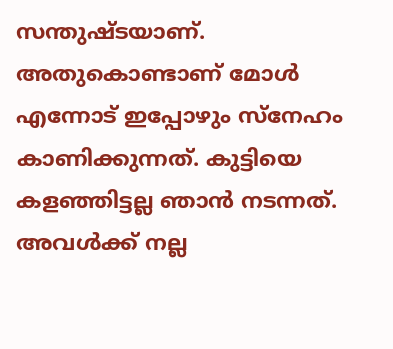സന്തുഷ്ടയാണ്. അതുകൊണ്ടാണ് മോള്‍ എന്നോട് ഇപ്പോഴും സ്‌നേഹം കാണിക്കുന്നത്. കുട്ടിയെ കളഞ്ഞിട്ടല്ല ഞാന്‍ നടന്നത്. അവള്‍ക്ക് നല്ല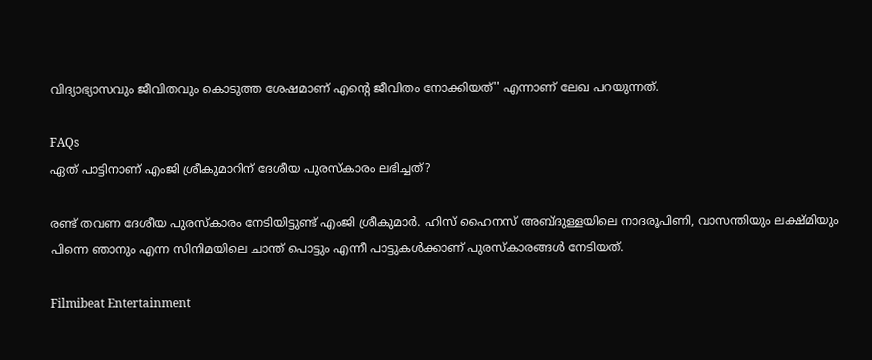വിദ്യാഭ്യാസവും ജീവിതവും കൊടുത്ത ശേഷമാണ് എന്റെ ജീവിതം നോക്കിയത്'' എന്നാണ് ലേഖ പറയുന്നത്.

FAQs
ഏത് പാട്ടിനാണ് എംജി ശ്രീകുമാറിന് ദേശീയ പുരസ്‌കാരം ലഭിച്ചത്?

രണ്ട് തവണ ദേശീയ പുരസ്‌കാരം നേടിയിട്ടുണ്ട് എംജി ശ്രീകുമാര്‍. ഹിസ് ഹൈനസ് അബ്ദുള്ളയിലെ നാദരൂപിണി, വാസന്തിയും ലക്ഷ്മിയും പിന്നെ ഞാനും എന്ന സിനിമയിലെ ചാന്ത് പൊട്ടും എന്നീ പാട്ടുകള്‍ക്കാണ് പുരസ്‌കാരങ്ങള്‍ നേടിയത്.

Filmibeat Entertainment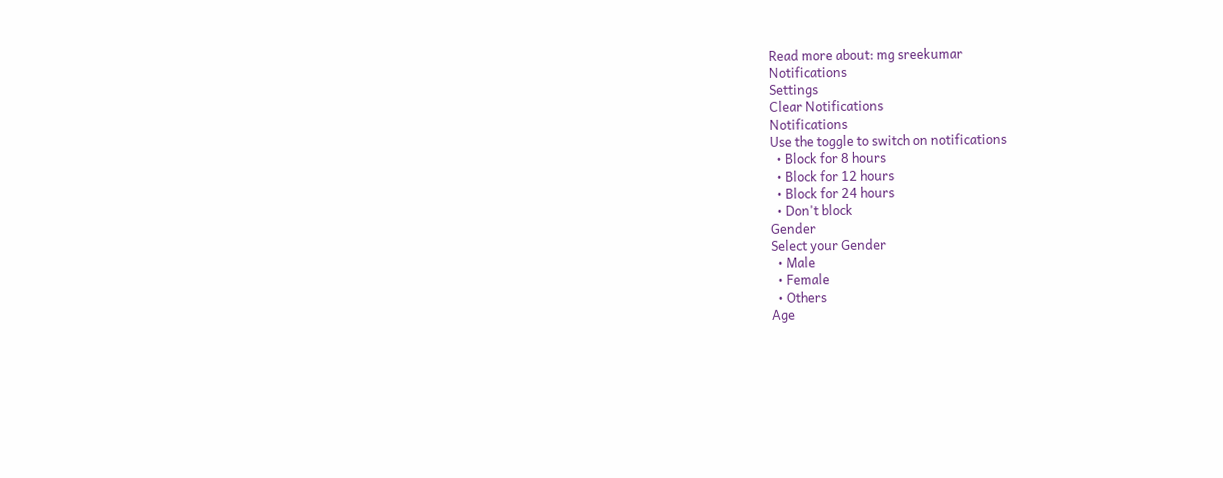Read more about: mg sreekumar
Notifications
Settings
Clear Notifications
Notifications
Use the toggle to switch on notifications
  • Block for 8 hours
  • Block for 12 hours
  • Block for 24 hours
  • Don't block
Gender
Select your Gender
  • Male
  • Female
  • Others
Age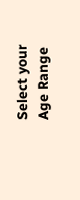Select your Age Range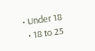• Under 18
  • 18 to 25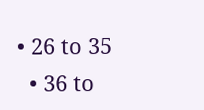• 26 to 35
  • 36 to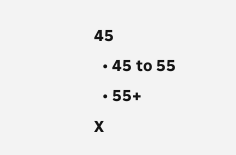45
  • 45 to 55
  • 55+
X